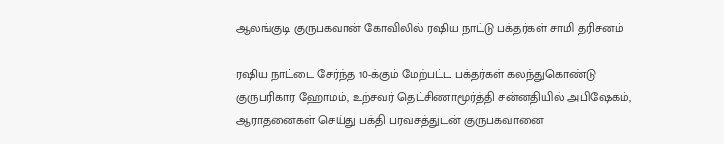ஆலங்குடி குருபகவான் கோவிலில் ரஷிய நாட்டு பக்தர்கள் சாமி தரிசனம்

ரஷிய நாட்டை சேர்ந்த 10-க்கும் மேற்பட்ட பக்தர்கள் கலந்துகொண்டு குருபரிகார ஹோமம், உற்சவர் தெட்சிணாமூர்த்தி சன்னதியில் அபிஷேகம், ஆராதனைகள் செய்து பக்தி பரவசத்துடன் குருபகவானை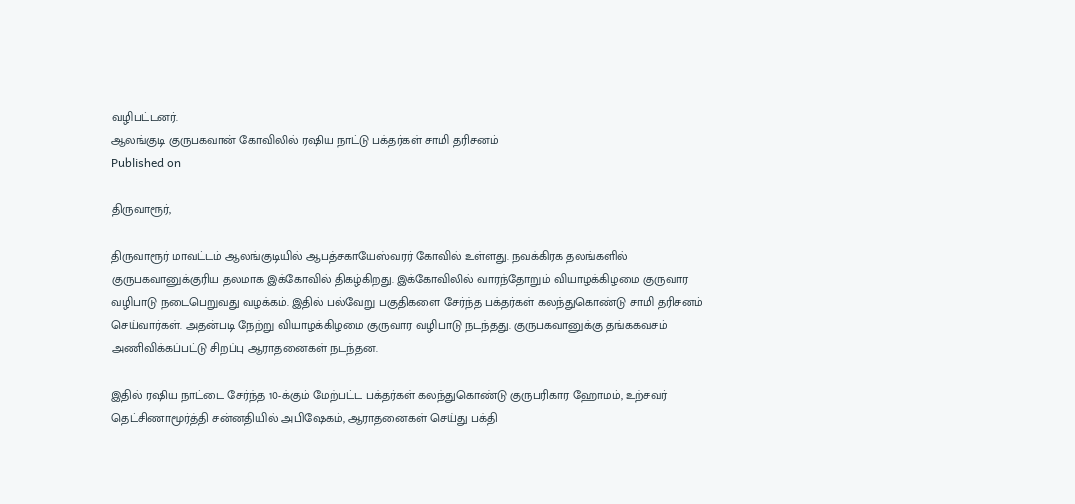வழிபட்டனர்.
ஆலங்குடி குருபகவான் கோவிலில் ரஷிய நாட்டு பக்தர்கள் சாமி தரிசனம்
Published on

திருவாரூர்,

திருவாரூர் மாவட்டம் ஆலங்குடியில் ஆபத்சகாயேஸ்வரர் கோவில் உள்ளது. நவக்கிரக தலங்களில் குருபகவானுக்குரிய தலமாக இக்கோவில் திகழ்கிறது. இக்கோவிலில் வாரந்தோறும் வியாழக்கிழமை குருவார வழிபாடு நடைபெறுவது வழக்கம். இதில் பல்வேறு பகுதிகளை சேர்ந்த பக்தர்கள் கலந்துகொண்டு சாமி தரிசனம் செய்வார்கள். அதன்படி நேற்று வியாழக்கிழமை குருவார வழிபாடு நடந்தது. குருபகவானுக்கு தங்ககவசம் அணிவிக்கப்பட்டு சிறப்பு ஆராதனைகள் நடந்தன.

இதில் ரஷிய நாட்டை சேர்ந்த 10-க்கும் மேற்பட்ட பக்தர்கள் கலந்துகொண்டு குருபரிகார ஹோமம், உற்சவர் தெட்சிணாமூர்த்தி சன்னதியில் அபிஷேகம், ஆராதனைகள் செய்து பக்தி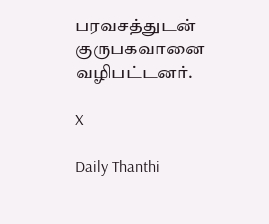பரவசத்துடன் குருபகவானை வழிபட்டனர்.

X

Daily Thanthi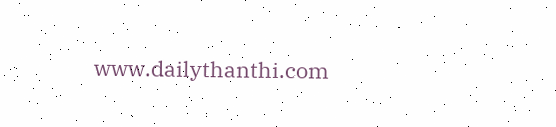www.dailythanthi.com